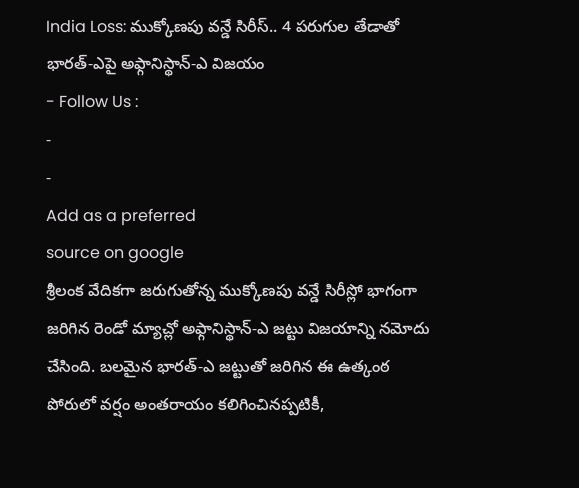India Loss: ముక్కోణపు వన్డే సిరీస్.. 4 పరుగుల తేడాతో భారత్-ఎపై అఫ్గానిస్థాన్-ఎ విజయం
- Follow Us :
-
-
Add as a preferred
source on google
శ్రీలంక వేదికగా జరుగుతోన్న ముక్కోణపు వన్డే సిరీస్లో భాగంగా జరిగిన రెండో మ్యాచ్లో అఫ్గానిస్థాన్-ఎ జట్టు విజయాన్ని నమోదు చేసింది. బలమైన భారత్-ఎ జట్టుతో జరిగిన ఈ ఉత్కంఠ పోరులో వర్షం అంతరాయం కలిగించినప్పటికీ,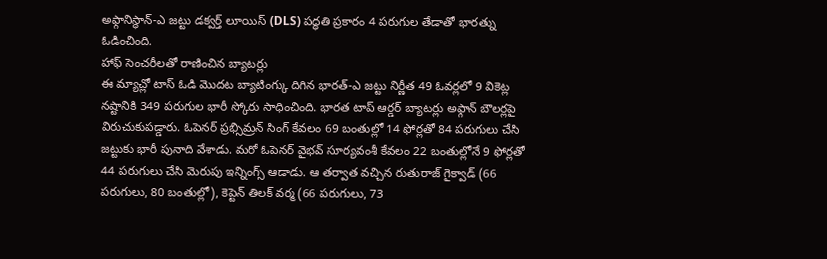అఫ్గానిస్థాన్-ఎ జట్టు డక్వర్త్ లూయిస్ (DLS) పద్ధతి ప్రకారం 4 పరుగుల తేడాతో భారత్ను ఓడించింది.
హాఫ్ సెంచరీలతో రాణించిన బ్యాటర్లు
ఈ మ్యాచ్లో టాస్ ఓడి మొదట బ్యాటింగ్కు దిగిన భారత్-ఎ జట్టు నిర్ణీత 49 ఓవర్లలో 9 వికెట్ల నష్టానికి 349 పరుగుల భారీ స్కోరు సాధించింది. భారత టాప్ ఆర్డర్ బ్యాటర్లు అఫ్గాన్ బౌలర్లపై విరుచుకుపడ్డారు. ఓపెనర్ ప్రభ్సిమ్రన్ సింగ్ కేవలం 69 బంతుల్లో 14 ఫోర్లతో 84 పరుగులు చేసి జట్టుకు భారీ పునాది వేశాడు. మరో ఓపెనర్ వైభవ్ సూర్యవంశీ కేవలం 22 బంతుల్లోనే 9 ఫోర్లతో 44 పరుగులు చేసి మెరుపు ఇన్నింగ్స్ ఆడాడు. ఆ తర్వాత వచ్చిన రుతురాజ్ గైక్వాడ్ (66 పరుగులు, 80 బంతుల్లో), కెప్టెన్ తిలక్ వర్మ (66 పరుగులు, 73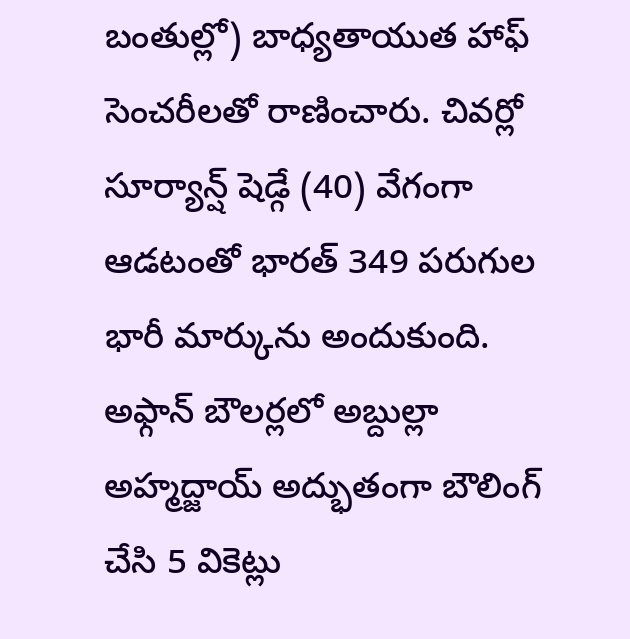బంతుల్లో) బాధ్యతాయుత హాఫ్ సెంచరీలతో రాణించారు. చివర్లో సూర్యాన్ష్ షెడ్గే (40) వేగంగా ఆడటంతో భారత్ 349 పరుగుల భారీ మార్కును అందుకుంది. అఫ్గాన్ బౌలర్లలో అబ్దుల్లా అహ్మద్జాయ్ అద్భుతంగా బౌలింగ్ చేసి 5 వికెట్లు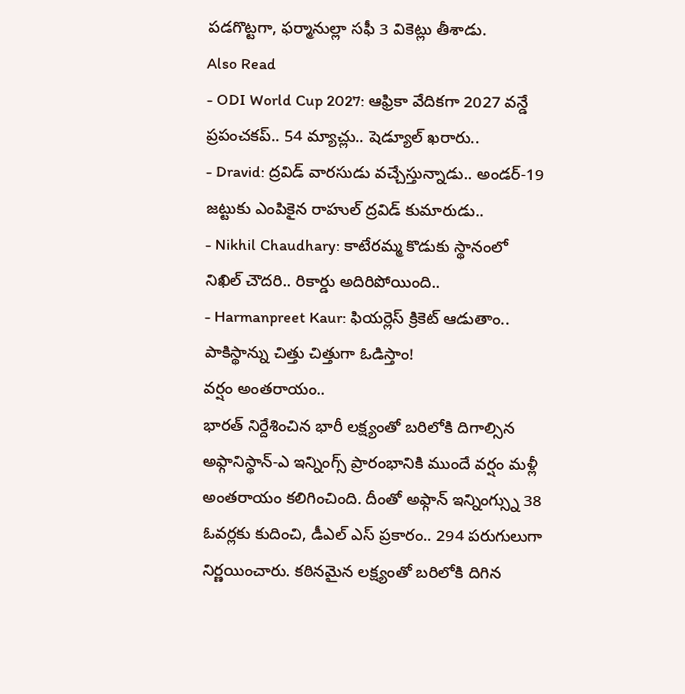పడగొట్టగా, ఫర్మానుల్లా సఫీ 3 వికెట్లు తీశాడు.
Also Read
- ODI World Cup 2027: ఆఫ్రికా వేదికగా 2027 వన్డే ప్రపంచకప్.. 54 మ్యాచ్లు.. షెడ్యూల్ ఖరారు..
- Dravid: ద్రవిడ్ వారసుడు వచ్చేస్తున్నాడు.. అండర్-19 జట్టుకు ఎంపికైన రాహుల్ ద్రవిడ్ కుమారుడు..
- Nikhil Chaudhary: కాటేరమ్మ కొడుకు స్థానంలో నిఖిల్ చౌదరి.. రికార్డు అదిరిపోయింది..
- Harmanpreet Kaur: ఫియర్లెస్ క్రికెట్ ఆడుతాం.. పాకిస్థాన్ను చిత్తు చిత్తుగా ఓడిస్తాం!
వర్షం అంతరాయం..
భారత్ నిర్దేశించిన భారీ లక్ష్యంతో బరిలోకి దిగాల్సిన అఫ్గానిస్థాన్-ఎ ఇన్నింగ్స్ ప్రారంభానికి ముందే వర్షం మళ్లీ అంతరాయం కలిగించింది. దీంతో అఫ్గాన్ ఇన్నింగ్స్ను 38 ఓవర్లకు కుదించి, డీఎల్ ఎస్ ప్రకారం.. 294 పరుగులుగా నిర్ణయించారు. కఠినమైన లక్ష్యంతో బరిలోకి దిగిన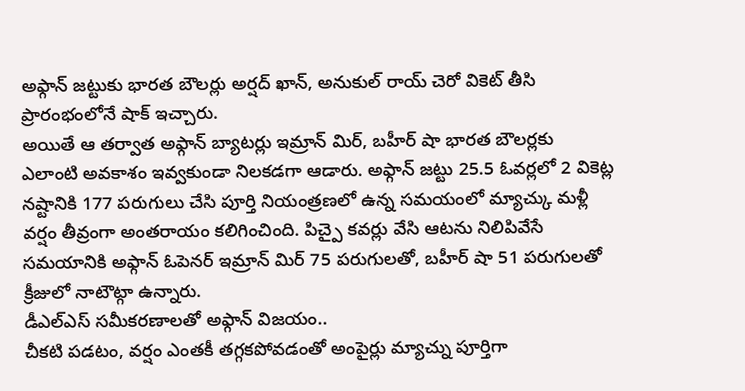అఫ్గాన్ జట్టుకు భారత బౌలర్లు అర్షద్ ఖాన్, అనుకుల్ రాయ్ చెరో వికెట్ తీసి ప్రారంభంలోనే షాక్ ఇచ్చారు.
అయితే ఆ తర్వాత అఫ్గాన్ బ్యాటర్లు ఇమ్రాన్ మిర్, బహీర్ షా భారత బౌలర్లకు ఎలాంటి అవకాశం ఇవ్వకుండా నిలకడగా ఆడారు. అఫ్గాన్ జట్టు 25.5 ఓవర్లలో 2 వికెట్ల నష్టానికి 177 పరుగులు చేసి పూర్తి నియంత్రణలో ఉన్న సమయంలో మ్యాచ్కు మళ్లీ వర్షం తీవ్రంగా అంతరాయం కలిగించింది. పిచ్పై కవర్లు వేసి ఆటను నిలిపివేసే సమయానికి అఫ్గాన్ ఓపెనర్ ఇమ్రాన్ మిర్ 75 పరుగులతో, బహీర్ షా 51 పరుగులతో క్రీజులో నాటౌట్గా ఉన్నారు.
డీఎల్ఎస్ సమీకరణాలతో అఫ్గాన్ విజయం..
చీకటి పడటం, వర్షం ఎంతకీ తగ్గకపోవడంతో అంపైర్లు మ్యాచ్ను పూర్తిగా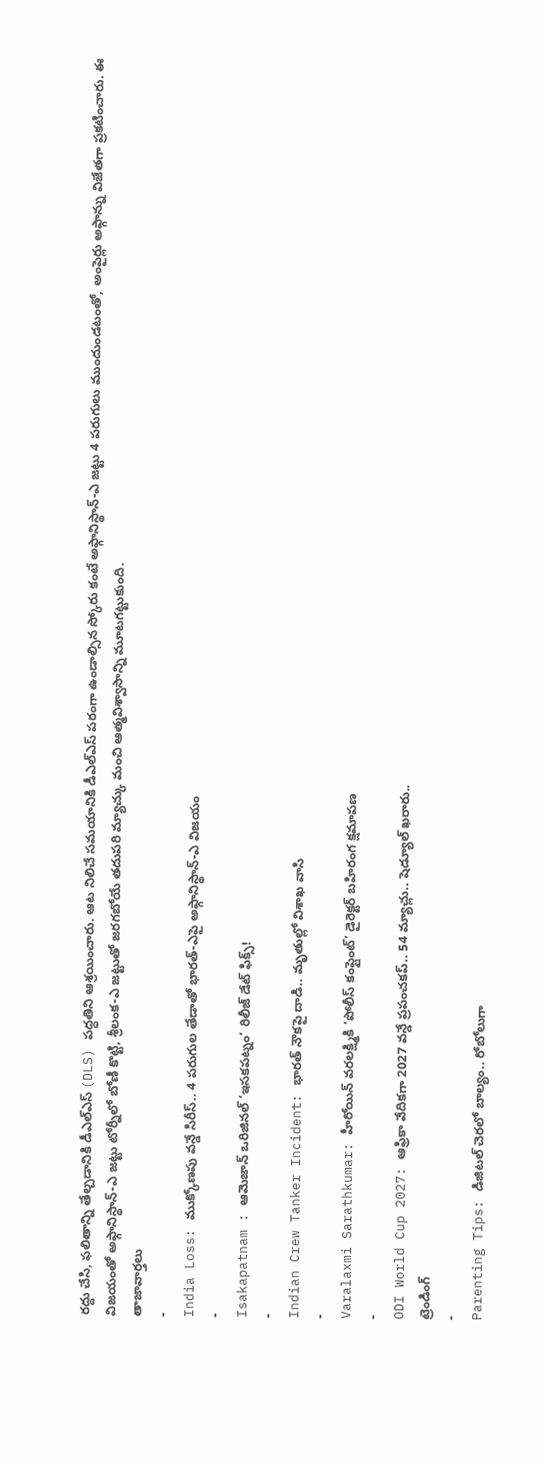రద్దు చేసి, ఫలితాన్ని తేల్చడానికి డీఎల్ఎస్ (DLS) పద్ధతిని ఆశ్రయించారు. ఆట నిలిచే సమయానికి డీఎల్ఎస్ పరంగా ఉండాల్సిన స్కోరు కంటే అఫ్గానిస్థాన్-ఎ జట్టు 4 పరుగులు ముందుండటంతో, అంపైర్లు అఫ్గాన్ను విజేతగా ప్రకటించారు. ఈ విజయంతో అఫ్గానిస్థాన్-ఎ జట్టు టోర్నీలో బోణీ కొట్టి, శ్రీలంక-ఎ జట్టుతో జరగబోయే తదుపరి మ్యాచ్కు మంచి ఆత్మవిశ్వాసాన్ని మూటగట్టుకుంది.
తాజావార్తలు
-
India Loss: ముక్కోణపు వన్డే సిరీస్.. 4 పరుగుల తేడాతో భారత్-ఎపై అఫ్గానిస్థాన్-ఎ విజయం
-
Isakapatnam : ఆమెజాన్ ఒరిజినల్ ‘ఇసకపట్నం’ రిలీజ్ డేట్ ఫిక్స్!
-
Indian Crew Tanker Incident: భారత్ నౌకపై దాడి.. మృతుల్లో విశాఖ వాసి
-
Varalaxmi Sarathkumar: హీరోయిన్ వరలక్ష్మికి ‘పోలీస్ కంప్లైంట్’ డైరెక్టర్ బహిరంగ క్షమాపణ
-
ODI World Cup 2027: ఆఫ్రికా వేదికగా 2027 వన్డే ప్రపంచకప్.. 54 మ్యాచ్లు.. షెడ్యూల్ ఖరారు..
ట్రెండింగ్
-
Parenting Tips: డిజిటల్ చెరలో బాల్యం.. రోబోలుగా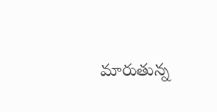మారుతున్న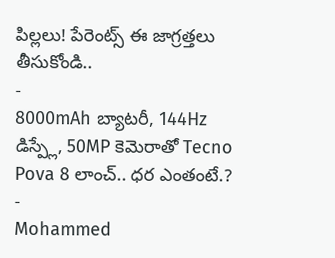పిల్లలు! పేరెంట్స్ ఈ జాగ్రత్తలు తీసుకోండి..
-
8000mAh బ్యాటరీ, 144Hz డిస్ప్లే, 50MP కెమెరాతో Tecno Pova 8 లాంచ్.. ధర ఎంతంటే.?
-
Mohammed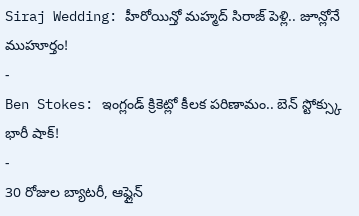Siraj Wedding: హీరోయిన్తో మహ్మద్ సిరాజ్ పెళ్లి.. జూన్లోనే ముహూర్తం!
-
Ben Stokes: ఇంగ్లండ్ క్రికెట్లో కీలక పరిణామం.. బెన్ స్టోక్స్కు భారీ షాక్!
-
30 రోజుల బ్యాటరీ, ఆఫ్లైన్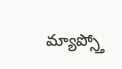మ్యాప్స్తో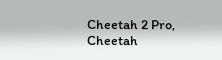Cheetah 2 Pro, Cheetah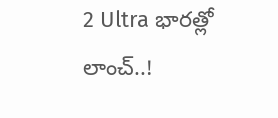2 Ultra భారత్లో లాంచ్..!